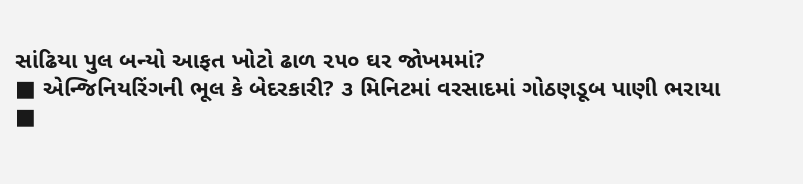સાંઢિયા પુલ બન્યો આફત ખોટો ઢાળ ૨૫૦ ઘર જોખમમાં?
■ એન્જિનિયરિંગની ભૂલ કે બેદરકારી? ૩ મિનિટમાં વરસાદમાં ગોઠણડૂબ પાણી ભરાયા
■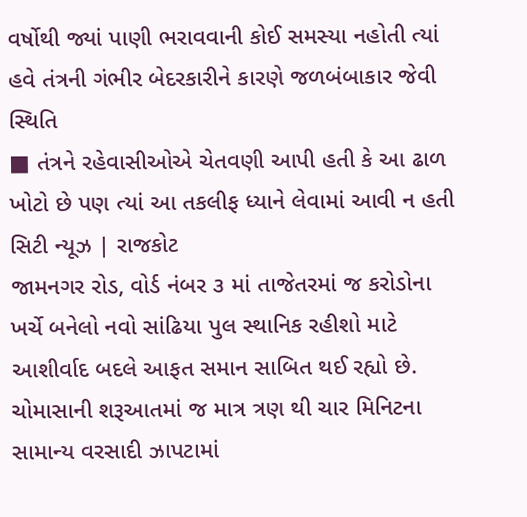વર્ષોથી જ્યાં પાણી ભરાવવાની કોઈ સમસ્યા નહોતી ત્યાં હવે તંત્રની ગંભીર બેદરકારીને કારણે જળબંબાકાર જેવી સ્થિતિ
■ તંત્રને રહેવાસીઓએ ચેતવણી આપી હતી કે આ ઢાળ ખોટો છે પણ ત્યાં આ તકલીફ ધ્યાને લેવામાં આવી ન હતી
સિટી ન્યૂઝ | રાજકોટ
જામનગર રોડ, વોર્ડ નંબર ૩ માં તાજેતરમાં જ કરોડોના ખર્ચે બનેલો નવો સાંઢિયા પુલ સ્થાનિક રહીશો માટે આશીર્વાદ બદલે આફત સમાન સાબિત થઈ રહ્યો છે. ચોમાસાની શરૂઆતમાં જ માત્ર ત્રણ થી ચાર મિનિટના સામાન્ય વરસાદી ઝાપટામાં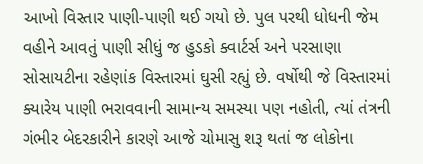આખો વિસ્તાર પાણી-પાણી થઈ ગયો છે. પુલ પરથી ધોધની જેમ વહીને આવતું પાણી સીધું જ હુડકો ક્વાર્ટર્સ અને પરસાણા સોસાયટીના રહેણાંક વિસ્તારમાં ઘુસી રહ્યું છે. વર્ષોથી જે વિસ્તારમાં ક્યારેય પાણી ભરાવવાની સામાન્ય સમસ્યા પણ નહોતી, ત્યાં તંત્રની ગંભીર બેદરકારીને કારણે આજે ચોમાસુ શરૂ થતાં જ લોકોના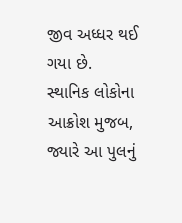જીવ અધ્ધર થઈ ગયા છે.
સ્થાનિક લોકોના આક્રોશ મુજબ, જ્યારે આ પુલનું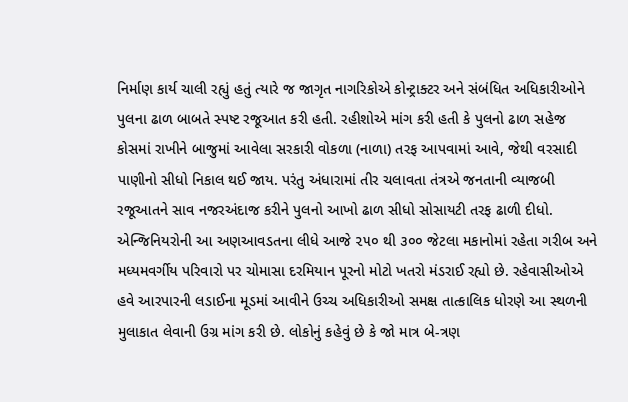નિર્માણ કાર્ય ચાલી રહ્યું હતું ત્યારે જ જાગૃત નાગરિકોએ કોન્ટ્રાક્ટર અને સંબંધિત અધિકારીઓને પુલના ઢાળ બાબતે સ્પષ્ટ રજૂઆત કરી હતી. રહીશોએ માંગ કરી હતી કે પુલનો ઢાળ સહેજ કોસમાં રાખીને બાજુમાં આવેલા સરકારી વોકળા (નાળા) તરફ આપવામાં આવે, જેથી વરસાદી પાણીનો સીધો નિકાલ થઈ જાય. પરંતુ અંધારામાં તીર ચલાવતા તંત્રએ જનતાની વ્યાજબી રજૂઆતને સાવ નજરઅંદાજ કરીને પુલનો આખો ઢાળ સીધો સોસાયટી તરફ ઢાળી દીધો. એન્જિનિયરોની આ અણઆવડતના લીધે આજે ૨૫૦ થી ૩૦૦ જેટલા મકાનોમાં રહેતા ગરીબ અને મધ્યમવર્ગીય પરિવારો પર ચોમાસા દરમિયાન પૂરનો મોટો ખતરો મંડરાઈ રહ્યો છે. રહેવાસીઓએ હવે આરપારની લડાઈના મૂડમાં આવીને ઉચ્ચ અધિકારીઓ સમક્ષ તાત્કાલિક ધોરણે આ સ્થળની મુલાકાત લેવાની ઉગ્ર માંગ કરી છે. લોકોનું કહેવું છે કે જો માત્ર બે-ત્રણ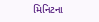મિનિટના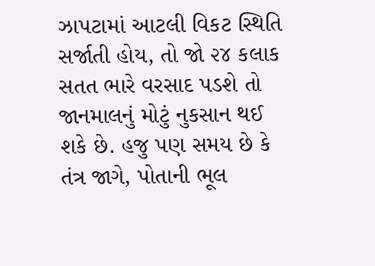ઝાપટામાં આટલી વિકટ સ્થિતિ સર્જાતી હોય, તો જો ૨૪ કલાક સતત ભારે વરસાદ પડશે તો જાનમાલનું મોટું નુકસાન થઈ શકે છે. હજુ પણ સમય છે કે તંત્ર જાગે, પોતાની ભૂલ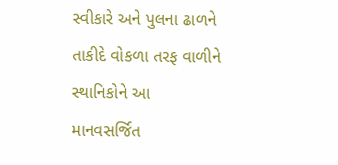સ્વીકારે અને પુલના ઢાળને તાકીદે વોકળા તરફ વાળીને સ્થાનિકોને આ માનવસર્જિત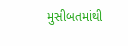મુસીબતમાંથી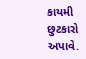કાયમી છુટકારો અપાવે.